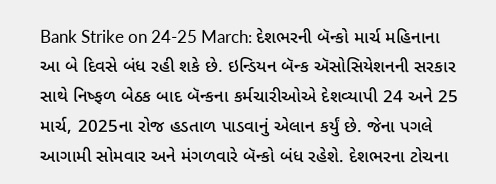Bank Strike on 24-25 March: દેશભરની બૅન્કો માર્ચ મહિનાના આ બે દિવસે બંધ રહી શકે છે. ઇન્ડિયન બૅન્ક ઍસોસિયેશનની સરકાર સાથે નિષ્ફળ બેઠક બાદ બૅન્કના કર્મચારીઓએ દેશવ્યાપી 24 અને 25 માર્ચ, 2025ના રોજ હડતાળ પાડવાનું એલાન કર્યું છે. જેના પગલે આગામી સોમવાર અને મંગળવારે બૅન્કો બંધ રહેશે. દેશભરના ટોચના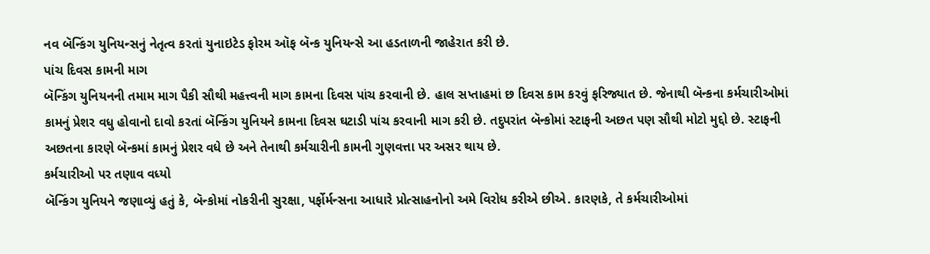નવ બૅન્કિંગ યુનિયન્સનું નેતૃત્વ કરતાં યુનાઇટેડ ફોરમ ઑફ બૅન્ક યુનિયન્સે આ હડતાળની જાહેરાત કરી છે.
પાંચ દિવસ કામની માગ
બૅન્કિંગ યુનિયનની તમામ માગ પૈકી સૌથી મહત્ત્વની માગ કામના દિવસ પાંચ કરવાની છે. હાલ સપ્તાહમાં છ દિવસ કામ કરવું ફરિજ્યાત છે. જેનાથી બૅન્કના કર્મચારીઓમાં કામનું પ્રેશર વધુ હોવાનો દાવો કરતાં બૅન્કિંગ યુનિયને કામના દિવસ ઘટાડી પાંચ કરવાની માગ કરી છે. તદુપરાંત બૅન્કોમાં સ્ટાફની અછત પણ સૌથી મોટો મુદ્દો છે. સ્ટાફની અછતના કારણે બૅન્કમાં કામનું પ્રેશર વધે છે અને તેનાથી કર્મચારીની કામની ગુણવત્તા પર અસર થાય છે.
કર્મચારીઓ પર તણાવ વધ્યો
બૅન્કિંગ યુનિયને જણાવ્યું હતું કે, બૅન્કોમાં નોકરીની સુરક્ષા, પર્ફોર્મન્સના આધારે પ્રોત્સાહનોનો અમે વિરોધ કરીએ છીએ. કારણકે, તે કર્મચારીઓમાં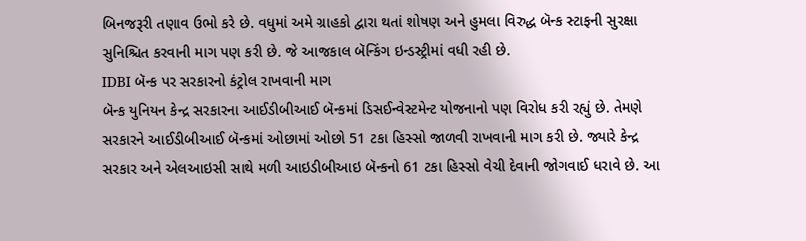બિનજરૂરી તણાવ ઉભો કરે છે. વધુમાં અમે ગ્રાહકો દ્વારા થતાં શોષણ અને હુમલા વિરુદ્ધ બૅન્ક સ્ટાફની સુરક્ષા સુનિશ્ચિત કરવાની માગ પણ કરી છે. જે આજકાલ બૅન્કિંગ ઇન્ડસ્ટ્રીમાં વધી રહી છે.
IDBI બૅન્ક પર સરકારનો કંટ્રોલ રાખવાની માગ
બૅન્ક યુનિયન કેન્દ્ર સરકારના આઈડીબીઆઈ બૅન્કમાં ડિસઈન્વેસ્ટમેન્ટ યોજનાનો પણ વિરોધ કરી રહ્યું છે. તેમણે સરકારને આઈડીબીઆઈ બૅન્કમાં ઓછામાં ઓછો 51 ટકા હિસ્સો જાળવી રાખવાની માગ કરી છે. જ્યારે કેન્દ્ર સરકાર અને એલઆઇસી સાથે મળી આઇડીબીઆઇ બૅન્કનો 61 ટકા હિસ્સો વેચી દેવાની જોગવાઈ ધરાવે છે. આ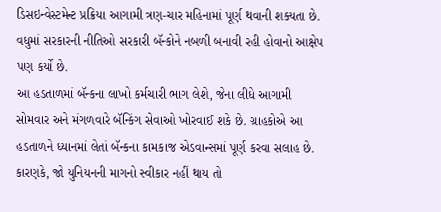ડિસઇન્વેસ્ટમેન્ટ પ્રક્રિયા આગામી ત્રણ-ચાર મહિનામાં પૂર્ણ થવાની શક્યતા છે. વધુમાં સરકારની નીતિઓ સરકારી બૅન્કોને નબળી બનાવી રહી હોવાનો આક્ષેપ પણ કર્યો છે.
આ હડતાળમાં બૅન્કના લાખો કર્મચારી ભાગ લેશે, જેના લીધે આગામી સોમવાર અને મંગળવારે બૅન્કિંગ સેવાઓ ખોરવાઈ શકે છે. ગ્રાહકોએ આ હડતાળને ધ્યાનમાં લેતાં બૅન્કના કામકાજ એડવાન્સમાં પૂર્ણ કરવા સલાહ છે. કારણકે, જો યુનિયનની માગનો સ્વીકાર નહીં થાય તો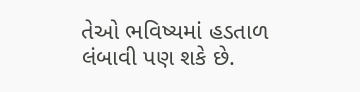તેઓ ભવિષ્યમાં હડતાળ લંબાવી પણ શકે છે.